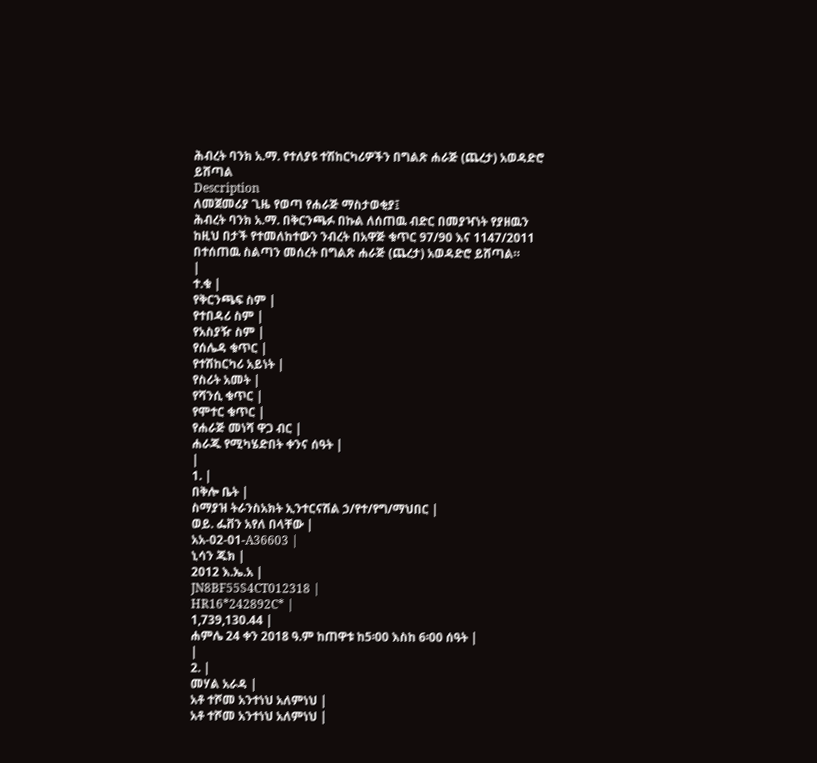ሕብረት ባንክ አ.ማ. የተለያዩ ተሽከርካሪዎችን በግልጽ ሐራጅ (ጨረታ) አወዳድሮ ይሸጣል
Description
ለመጀመሪያ ጊዜ የወጣ የሐራጅ ማስታወቂያ፤
ሕብረት ባንክ አ.ማ. በቅርንጫፉ በኩል ለሰጠዉ ብድር በመያዣነት የያዘዉን ከዚህ በታች የተመለከተውን ንብረት በአዋጅ ቁጥር 97/90 እና 1147/2011 በተሰጠዉ ስልጣን መሰረት በግልጽ ሐራጅ (ጨረታ) አወዳድሮ ይሸጣል።
|
ተ.ቁ |
የቅርንጫፍ ስም |
የተበዳሪ ስም |
የአስያዥ ስም |
የሰሌዳ ቁጥር |
የተሽከርካሪ አይነት |
የስሪት አመት |
የሻንሲ ቁጥር |
የሞተር ቁጥር |
የሐራጅ መነሻ ዋጋ ብር |
ሐራጁ የሚካሄድበት ቀንና ሰዓት |
|
1. |
በቅሎ ቤት |
ስማያዝ ትራንስአክት ኢንተርናሽል ኃ/የተ/የግ/ማህበር |
ወይ. ፌቨን አየለ በላቸው |
አአ-02-01-A36603 |
ኒሳን ጁክ |
2012 እ.ኤ.አ |
JN8BF55S4CT012318 |
HR16*242892C* |
1,739,130.44 |
ሐምሌ 24 ቀን 2018 ዓ.ም ከጠዋቱ ከ5፡00 እስከ 6፡00 ሰዓት |
|
2. |
መሃል አራዳ |
አቶ ተሾመ አንተነህ አለምነህ |
አቶ ተሾመ አንተነህ አለምነህ |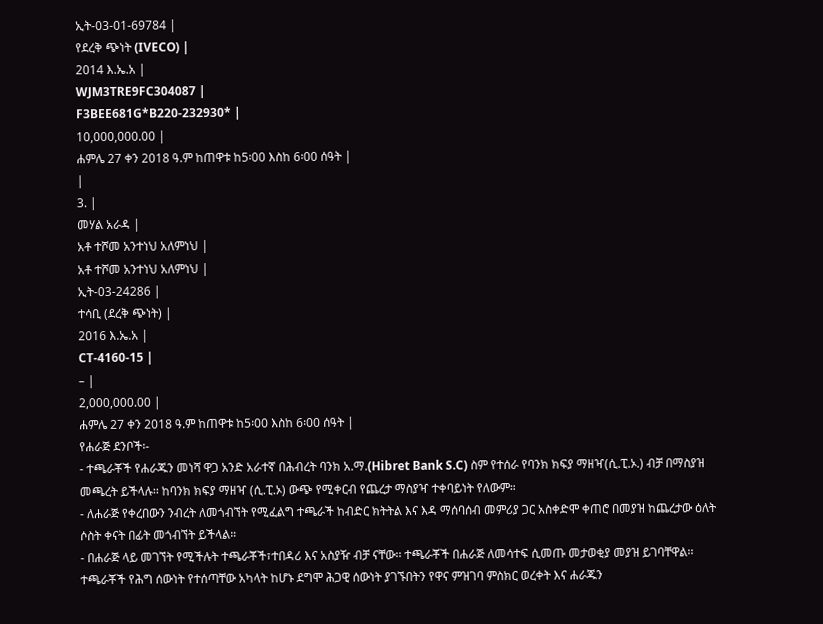ኢት-03-01-69784 |
የደረቅ ጭነት (IVECO) |
2014 እ.ኤ.አ |
WJM3TRE9FC304087 |
F3BEE681G*B220-232930* |
10,000,000.00 |
ሐምሌ 27 ቀን 2018 ዓ.ም ከጠዋቱ ከ5፡00 እስከ 6፡00 ሰዓት |
|
3. |
መሃል አራዳ |
አቶ ተሾመ አንተነህ አለምነህ |
አቶ ተሾመ አንተነህ አለምነህ |
ኢት-03-24286 |
ተሳቢ (ደረቅ ጭነት) |
2016 እ.ኤ.አ |
CT-4160-15 |
– |
2,000,000.00 |
ሐምሌ 27 ቀን 2018 ዓ.ም ከጠዋቱ ከ5፡00 እስከ 6፡00 ሰዓት |
የሐራጅ ደንቦች፡-
- ተጫራቾች የሐራጁን መነሻ ዋጋ አንድ አራተኛ በሕብረት ባንክ አ.ማ.(Hibret Bank S.C) ስም የተሰራ የባንክ ክፍያ ማዘዣ(ሲ.ፒ.ኦ.) ብቻ በማስያዝ መጫረት ይችላሉ፡፡ ከባንክ ክፍያ ማዘዣ (ሲ.ፒ.ኦ) ውጭ የሚቀርብ የጨረታ ማስያዣ ተቀባይነት የለውም።
- ለሐራጅ የቀረበውን ንብረት ለመጎብኘት የሚፈልግ ተጫራች ከብድር ክትትል እና እዳ ማሰባሰብ መምሪያ ጋር አስቀድሞ ቀጠሮ በመያዝ ከጨረታው ዕለት ሶስት ቀናት በፊት መጎብኘት ይችላል።
- በሐራጅ ላይ መገኘት የሚችሉት ተጫራቾች፣ተበዳሪ እና አስያዥ ብቻ ናቸው፡፡ ተጫራቾች በሐራጅ ለመሳተፍ ሲመጡ መታወቂያ መያዝ ይገባቸዋል፡፡ ተጫራቾች የሕግ ሰውነት የተሰጣቸው አካላት ከሆኑ ደግሞ ሕጋዊ ሰውነት ያገኙበትን የዋና ምዝገባ ምስክር ወረቀት እና ሐራጁን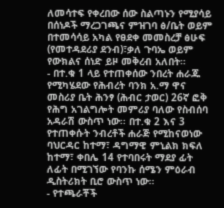ለመሳተፍ የቀረበው ሰው ስልጣኑን የሚያሳይ በሰነዶች ማረጋገጫና ምዝገባ ፅ/ቤት ወይም በተመሳሳይ አካል የፀደቀ መመስረቻ ፅሁፍ (የመተዳደሪያ ደንብ)፣ቃለ ጉባኤ ወይም የውክልና ሰነድ ይዞ መቅረብ አለበት።
- በተ.ቁ 1 ላይ የተጠቀሰው ንበረት ሐራጁ የሚካሄደው የሕብረት ባንክ አ.ማ ዋና መስሪያ ቤት ሕንፃ (ሕብር ታወር) 26ኛ ፎቅ የሕግ አገልግሎት መምሪያ ባለው የስብሰባ አዳራሽ ውስጥ ነው፡፡ በተ.ቁ 2 እና 3 የተጠቀሱት ንብረቶች ሐራጅ የሚከናወነው ባህርዳር ከተማ፣ ዳግማዊ ምኒልክ ክፍለ ከተማ፣ ቀበሌ 14 የተባበሩት ማደያ ፊት ለፊት በሚገኘው የባንኩ ሰሜን ምዕራብ ዲስትሪክት ቢሮ ውስጥ ነው።
- የተጫራቾች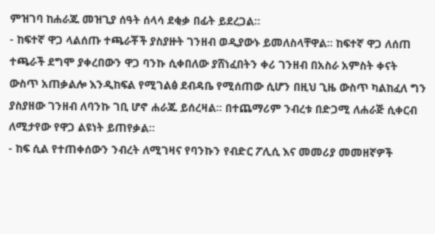ምዝገባ ከሐራጁ መዝጊያ ሰዓት ሰላሳ ደቂቃ በፊት ይደረጋል።
- ከፍተኛ ዋጋ ላልሰጡ ተጫራቾች ያስያዙት ገንዘብ ወዲያውኑ ይመለስላቸዋል፡፡ ከፍተኛ ዋጋ ለሰጠ ተጫራች ደግሞ ያቀረበውን ዋጋ ባንኩ ሲቀበለው ያሸነፈበትን ቀሪ ገንዘብ በአስራ አምስት ቀናት ውስጥ አጠቃልሎ እንዲከፍል የሚገልፅ ደብዳቤ የሚሰጠው ሲሆን በዚህ ጊዜ ውስጥ ካልከፈለ ግን ያስያዘው ገንዘብ ለባንኩ ገቢ ሆኖ ሐራጁ ይሰረዛል፡፡ በተጨማሪም ንብረቱ በድጋሚ ለሐራጅ ሲቀርብ ለሚታየው የዋጋ ልዩነት ይጠየቃል።
- ከፍ ሲል የተጠቀሰውን ንብረት ለሚገዛና የባንኩን የብድር ፖሊሲ እና መመሪያ መመዘኛዎች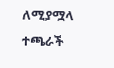ለሚያሟላ ተጫራች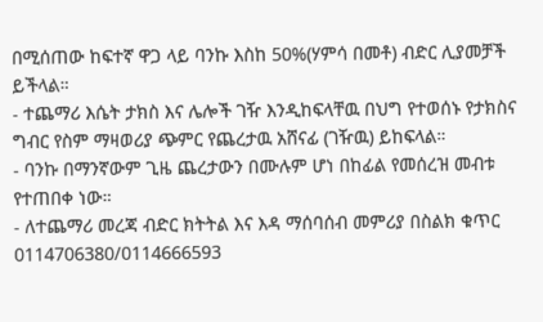በሚሰጠው ከፍተኛ ዋጋ ላይ ባንኩ እስከ 50%(ሃምሳ በመቶ) ብድር ሊያመቻች ይችላል።
- ተጨማሪ እሴት ታክስ እና ሌሎች ገዥ እንዲከፍላቸዉ በህግ የተወሰኑ የታክስና ግብር የስም ማዛወሪያ ጭምር የጨረታዉ አሸናፊ (ገዥዉ) ይከፍላል።
- ባንኩ በማንኛውም ጊዜ ጨረታውን በሙሉም ሆነ በከፊል የመሰረዝ መብቱ የተጠበቀ ነው።
- ለተጨማሪ መረጃ ብድር ክትትል እና እዳ ማሰባሰብ መምሪያ በስልክ ቁጥር 0114706380/0114666593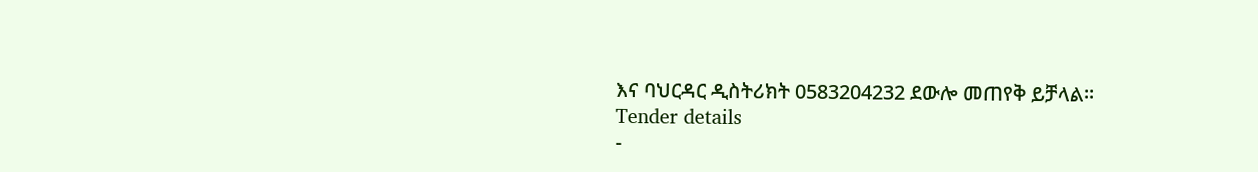እና ባህርዳር ዲስትሪክት 0583204232 ደውሎ መጠየቅ ይቻላል።
Tender details
-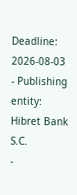Deadline: 2026-08-03
- Publishing entity: Hibret Bank S.C.
-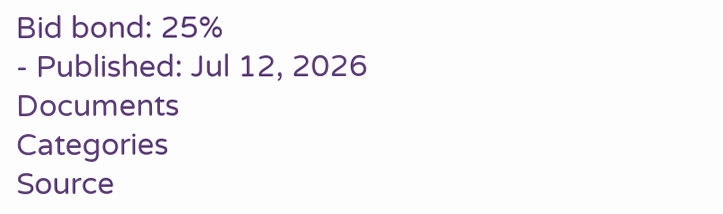Bid bond: 25%
- Published: Jul 12, 2026
Documents
Categories
Source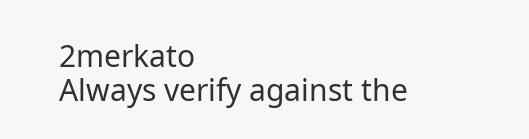2merkato
Always verify against the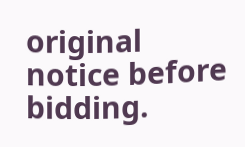original notice before bidding.